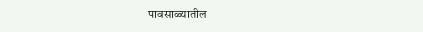पावसाळ्यातील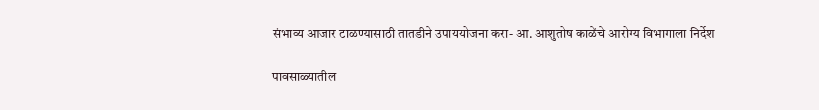संभाव्य आजार टाळण्यासाठी तातडीने उपाययोजना करा- आ. आशुतोष काळेंचे आरोग्य विभागाला निर्देश

पावसाळ्यातील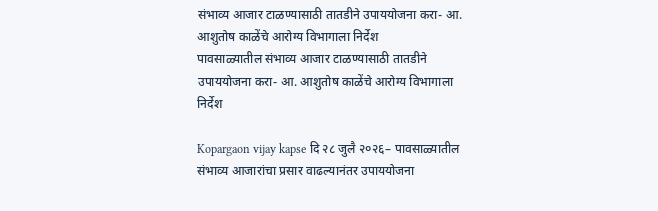संभाव्य आजार टाळण्यासाठी तातडीने उपाययोजना करा- आ. आशुतोष काळेंचे आरोग्य विभागाला निर्देश
पावसाळ्यातील संभाव्य आजार टाळण्यासाठी तातडीने उपाययोजना करा- आ. आशुतोष काळेंचे आरोग्य विभागाला निर्देश

Kopargaon vijay kapse दि २८ जुलै २०२६– पावसाळ्यातील संभाव्य आजारांचा प्रसार वाढल्यानंतर उपाययोजना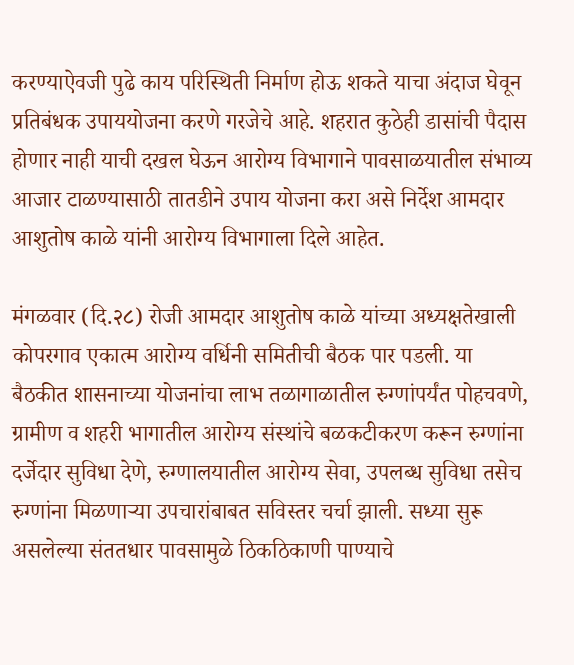करण्याऐवजी पुढे काय परिस्थिती निर्माण होऊ शकते याचा अंदाज घेवून प्रतिबंधक उपाययोजना करणे गरजेचे आहे. शहरात कुठेही डासांची पैदास होणार नाही याची दखल घेऊन आरोग्य विभागाने पावसाळयातील संभाव्य आजार टाळण्यासाठी तातडीने उपाय योजना करा असे निर्देश आमदार आशुतोष काळे यांनी आरोग्य विभागाला दिले आहेत.

मंगळवार (दि.२८) रोजी आमदार आशुतोष काळे यांच्या अध्यक्षतेखाली कोपरगाव एकात्म आरोग्य वर्धिनी समितीची बैठक पार पडली. या बैठकीत शासनाच्या योजनांचा लाभ तळागाळातील रुग्णांपर्यंत पोहचवणे, ग्रामीण व शहरी भागातील आरोग्य संस्थांचे बळकटीकरण करून रुग्णांना दर्जेदार सुविधा देणे, रुग्णालयातील आरोग्य सेवा, उपलब्ध सुविधा तसेच रुग्णांना मिळणाऱ्या उपचारांबाबत सविस्तर चर्चा झाली. सध्या सुरू असलेल्या संततधार पावसामुळे ठिकठिकाणी पाण्याचे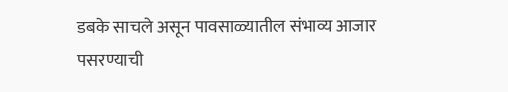डबके साचले असून पावसाळ्यातील संभाव्य आजार पसरण्याची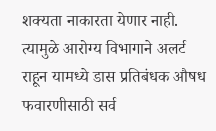शक्यता नाकारता येणार नाही. त्यामुळे आरोग्य विभागाने अलर्ट राहून यामध्ये डास प्रतिबंधक औषध फवारणीसाठी सर्व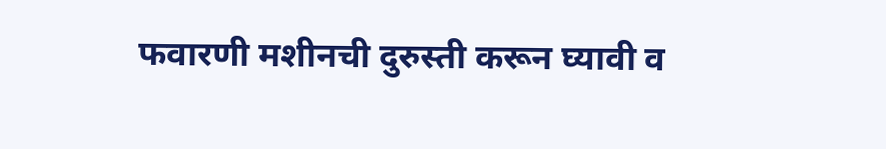फवारणी मशीनची दुरुस्ती करून घ्यावी व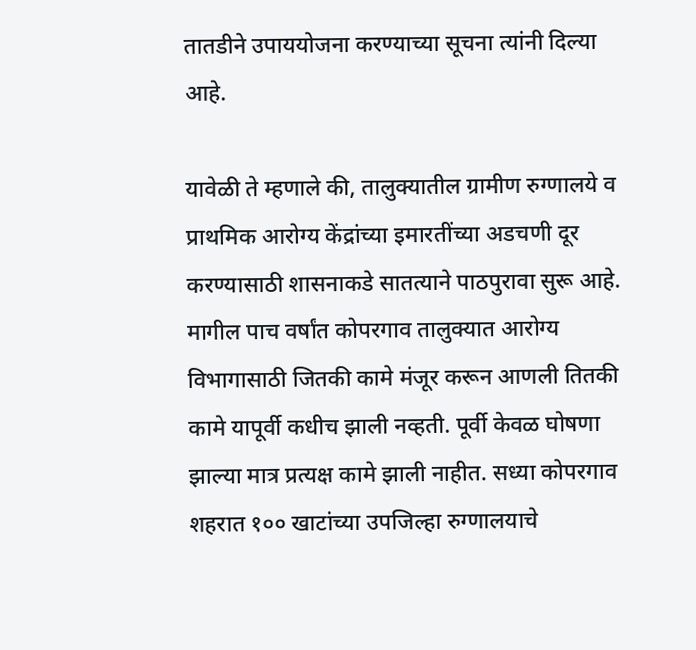तातडीने उपाययोजना करण्याच्या सूचना त्यांनी दिल्या आहे.

यावेळी ते म्हणाले की, तालुक्यातील ग्रामीण रुग्णालये व प्राथमिक आरोग्य केंद्रांच्या इमारतींच्या अडचणी दूर करण्यासाठी शासनाकडे सातत्याने पाठपुरावा सुरू आहे. मागील पाच वर्षांत कोपरगाव तालुक्यात आरोग्य विभागासाठी जितकी कामे मंजूर करून आणली तितकी कामे यापूर्वी कधीच झाली नव्हती. पूर्वी केवळ घोषणा झाल्या मात्र प्रत्यक्ष कामे झाली नाहीत. सध्या कोपरगाव शहरात १०० खाटांच्या उपजिल्हा रुग्णालयाचे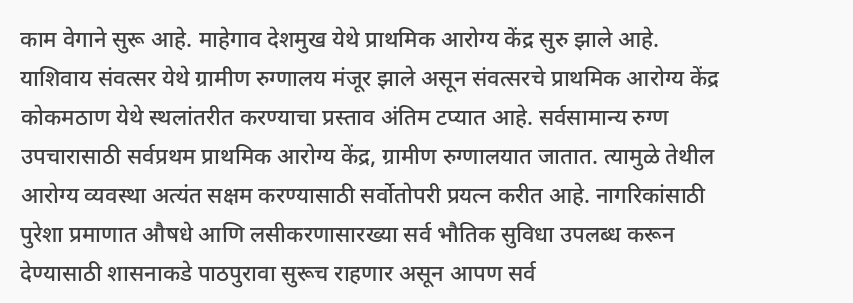काम वेगाने सुरू आहे. माहेगाव देशमुख येथे प्राथमिक आरोग्य केंद्र सुरु झाले आहे. याशिवाय संवत्सर येथे ग्रामीण रुग्णालय मंजूर झाले असून संवत्सरचे प्राथमिक आरोग्य केंद्र कोकमठाण येथे स्थलांतरीत करण्याचा प्रस्ताव अंतिम टप्यात आहे. सर्वसामान्य रुग्ण उपचारासाठी सर्वप्रथम प्राथमिक आरोग्य केंद्र, ग्रामीण रुग्णालयात जातात. त्यामुळे तेथील आरोग्य व्यवस्था अत्यंत सक्षम करण्यासाठी सर्वोतोपरी प्रयत्न करीत आहे. नागरिकांसाठी पुरेशा प्रमाणात औषधे आणि लसीकरणासारख्या सर्व भौतिक सुविधा उपलब्ध करून देण्यासाठी शासनाकडे पाठपुरावा सुरूच राहणार असून आपण सर्व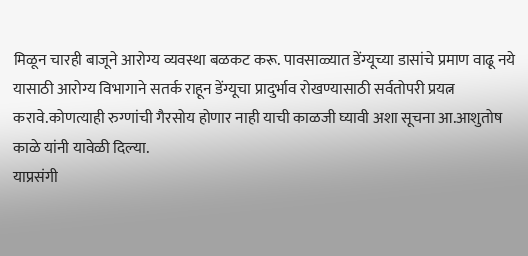मिळून चारही बाजूने आरोग्य व्यवस्था बळकट करू. पावसाळ्यात डेंग्यूच्या डासांचे प्रमाण वाढू नये यासाठी आरोग्य विभागाने सतर्क राहून डेंग्यूचा प्रादुर्भाव रोखण्यासाठी सर्वतोपरी प्रयत्न करावे.कोणत्याही रुग्णांची गैरसोय होणार नाही याची काळजी घ्यावी अशा सूचना आ.आशुतोष काळे यांनी यावेळी दिल्या.
याप्रसंगी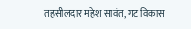तहसीलदार महेश सावंत, गट विकास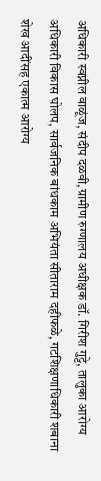अधिकारी स्वप्नील वाळूंज, संदीप दळवी,ग्रामीण रुग्णालय अधीक्षक डॉ. गिरीश गुट्टे, तालुका आरोग्य अधिकारी विकास घोलप, सार्वजनिक बांधकाम अभियंता सीताराम दहीफळे, गटशिक्षणाधिकारी शबाना शेख आदींसह एकात्म आरोग्य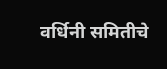वर्धिनी समितीचे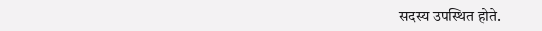सदस्य उपस्थित होते.